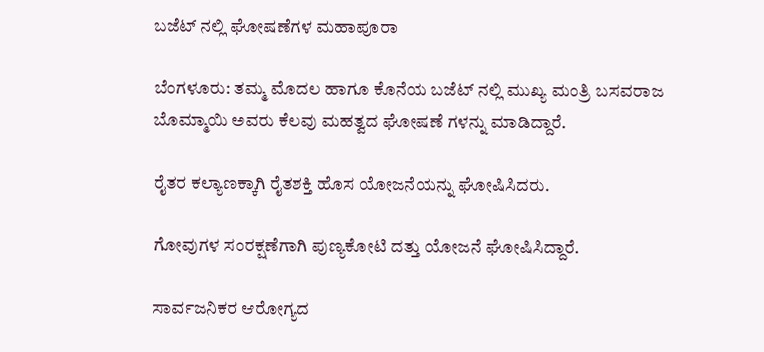ಬಜೆಟ್ ನಲ್ಲಿ ಘೋಷಣೆಗಳ ಮಹಾಪೂರಾ

ಬೆಂಗಳೂರು: ತಮ್ಮ ಮೊದಲ ಹಾಗೂ ಕೊನೆಯ ಬಜೆಟ್ ನಲ್ಲಿ ಮುಖ್ಯ ಮಂತ್ರಿ ಬಸವರಾಜ ಬೊಮ್ಮಾಯಿ ಅವರು ಕೆಲವು ಮಹತ್ವದ ಘೋಷಣೆ ಗಳನ್ನು ಮಾಡಿದ್ದಾರೆ.

ರೈತರ ಕಲ್ಯಾಣಕ್ಕಾಗಿ ರೈತಶಕ್ತಿ ಹೊಸ ಯೋಜನೆಯನ್ನು ಘೋಷಿಸಿದರು.

ಗೋವುಗಳ ಸಂರಕ್ಷಣೆಗಾಗಿ ಪುಣ್ಯಕೋಟಿ ದತ್ತು ಯೋಜನೆ ಘೋಷಿಸಿದ್ದಾರೆ.

ಸಾರ್ವಜನಿಕರ ಆರೋಗ್ಯದ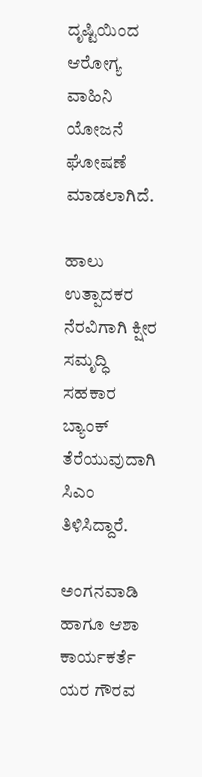ದೃಷ್ಟಿಯಿಂದ ಆರೋಗ್ಯ ವಾಹಿನಿ ಯೋಜನೆ ಘೋಷಣೆ ಮಾಡಲಾಗಿದೆ.

ಹಾಲು ಉತ್ಪಾದಕರ ನೆರವಿಗಾಗಿ ಕ್ಷೀರ ಸಮೃದ್ಧಿ ಸಹಕಾರ ಬ್ಯಾಂಕ್ ತೆರೆಯುವುದಾಗಿ ಸಿಎಂ ತಿಳಿಸಿದ್ದಾರೆ.

ಅಂಗನವಾಡಿ ಹಾಗೂ ಆಶಾ ಕಾರ್ಯಕರ್ತೆ ಯರ ಗೌರವ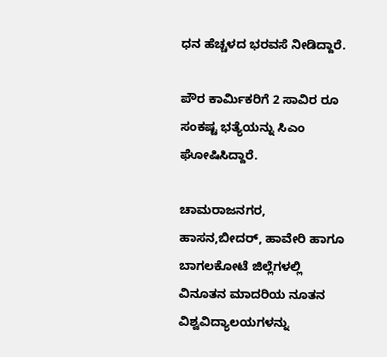ಧನ ಹೆಚ್ಚಳದ ಭರವಸೆ ನೀಡಿದ್ದಾರೆ.

ಪೌರ ಕಾರ್ಮಿಕರಿಗೆ 2 ಸಾವಿರ ರೂ ಸಂಕಷ್ಟ ಭತ್ಯೆಯನ್ನು ಸಿಎಂ ಘೋಷಿಸಿದ್ದಾರೆ.

ಚಾಮರಾಜನಗರ, ಹಾಸನ,ಬೀದರ್, ಹಾವೇರಿ ಹಾಗೂ ಬಾಗಲಕೋಟೆ ಜಿಲ್ಲೆಗಳಲ್ಲಿ ವಿನೂತನ ಮಾದರಿಯ ನೂತನ ವಿಶ್ವವಿದ್ಯಾಲಯಗಳನ್ನು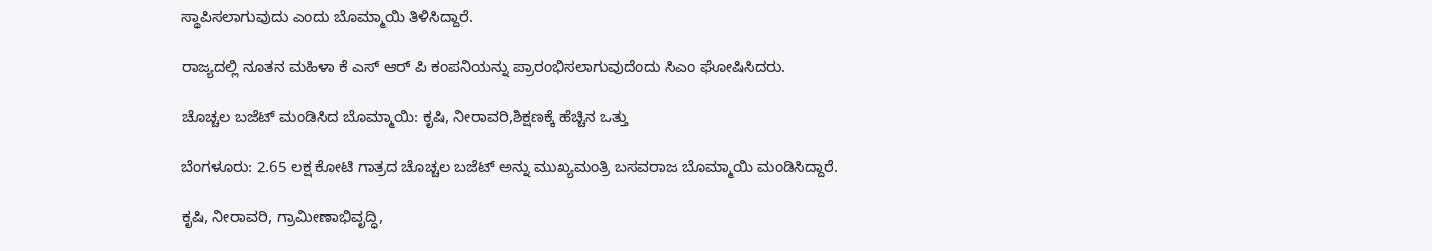ಸ್ಥಾಪಿಸಲಾಗುವುದು ಎಂದು ಬೊಮ್ಮಾಯಿ ತಿಳಿಸಿದ್ದಾರೆ.

ರಾಜ್ಯದಲ್ಲಿ ನೂತನ ಮಹಿಳಾ ಕೆ ಎಸ್ ಆರ್ ಪಿ ಕಂಪನಿಯನ್ನು ಪ್ರಾರಂಭಿಸಲಾಗುವುದೆಂದು ಸಿಎಂ ಘೋಷಿಸಿದರು.

ಚೊಚ್ಚಲ ಬಜೆಟ್ ಮಂಡಿಸಿದ ಬೊಮ್ಮಾಯಿ: ಕೃಷಿ, ನೀರಾವರಿ,ಶಿಕ್ಷಣಕ್ಕೆ ಹೆಚ್ಚಿನ ಒತ್ತು

ಬೆಂಗಳೂರು: 2.65 ಲಕ್ಷ ಕೋಟಿ ಗಾತ್ರದ ಚೊಚ್ಚಲ ಬಜೆಟ್ ಅನ್ನು ಮುಖ್ಯಮಂತ್ರಿ ಬಸವರಾಜ ಬೊಮ್ಮಾಯಿ ಮಂಡಿಸಿದ್ದಾರೆ.

ಕೃಷಿ, ನೀರಾವರಿ, ಗ್ರಾಮೀಣಾಭಿವೃದ್ಧಿ,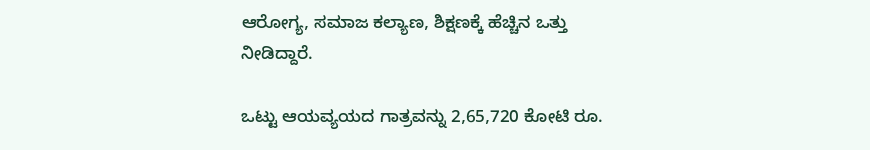ಆರೋಗ್ಯ, ಸಮಾಜ ಕಲ್ಯಾಣ, ಶಿಕ್ಷಣಕ್ಕೆ ಹೆಚ್ಚಿನ ಒತ್ತು ನೀಡಿದ್ದಾರೆ.

ಒಟ್ಟು ಆಯವ್ಯಯದ ಗಾತ್ರವನ್ನು 2,65,720 ಕೋಟಿ ರೂ.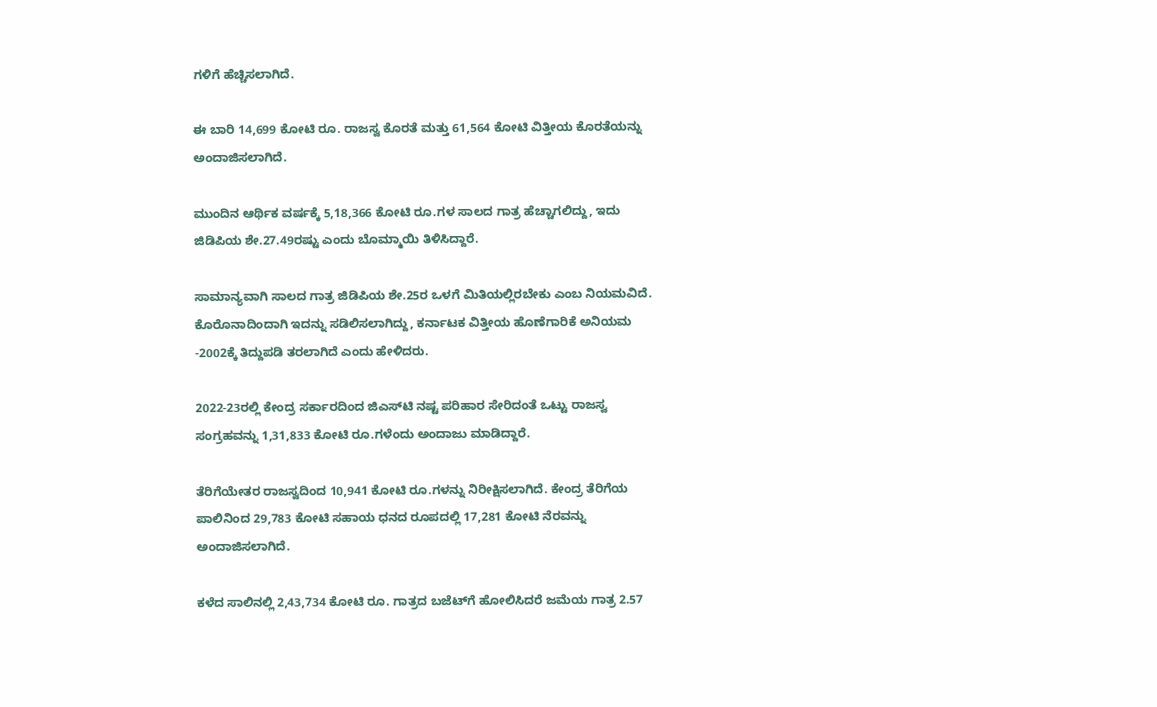ಗಳಿಗೆ ಹೆಚ್ಚಿಸಲಾಗಿದೆ.

ಈ ಬಾರಿ 14,699 ಕೋಟಿ ರೂ. ರಾಜಸ್ವ ಕೊರತೆ ಮತ್ತು 61,564 ಕೋಟಿ ವಿತ್ತೀಯ ಕೊರತೆಯನ್ನು ಅಂದಾಜಿಸಲಾಗಿದೆ.

ಮುಂದಿನ ಆರ್ಥಿಕ ವರ್ಷಕ್ಕೆ 5,18,366 ಕೋಟಿ ರೂ.ಗಳ ಸಾಲದ ಗಾತ್ರ ಹೆಚ್ಚಾಗಲಿದ್ದು, ಇದು ಜಿಡಿಪಿಯ ಶೇ.27.49ರಷ್ಟು ಎಂದು ಬೊಮ್ಮಾಯಿ ತಿಳಿಸಿದ್ದಾರೆ.

ಸಾಮಾನ್ಯವಾಗಿ ಸಾಲದ ಗಾತ್ರ ಜಿಡಿಪಿಯ ಶೇ.25ರ ಒಳಗೆ ಮಿತಿಯಲ್ಲಿರಬೇಕು ಎಂಬ ನಿಯಮವಿದೆ. ಕೊರೊನಾದಿಂದಾಗಿ ಇದನ್ನು ಸಡಿಲಿಸಲಾಗಿದ್ದು, ಕರ್ನಾಟಕ ವಿತ್ತೀಯ ಹೊಣೆಗಾರಿಕೆ ಅನಿಯಮ -2002ಕ್ಕೆ ತಿದ್ದುಪಡಿ ತರಲಾಗಿದೆ ಎಂದು ಹೇಳಿದರು.

2022-23ರಲ್ಲಿ ಕೇಂದ್ರ ಸರ್ಕಾರದಿಂದ ಜಿಎಸ್‍ಟಿ ನಷ್ಟ ಪರಿಹಾರ ಸೇರಿದಂತೆ ಒಟ್ಟು ರಾಜಸ್ವ ಸಂಗ್ರಹವನ್ನು 1,31,833 ಕೋಟಿ ರೂ.ಗಳೆಂದು ಅಂದಾಜು ಮಾಡಿದ್ದಾರೆ.

ತೆರಿಗೆಯೇತರ ರಾಜಸ್ವದಿಂದ 10,941 ಕೋಟಿ ರೂ.ಗಳನ್ನು ನಿರೀಕ್ಷಿಸಲಾಗಿದೆ. ಕೇಂದ್ರ ತೆರಿಗೆಯ ಪಾಲಿನಿಂದ 29,783 ಕೋಟಿ ಸಹಾಯ ಧನದ ರೂಪದಲ್ಲಿ 17,281 ಕೋಟಿ ನೆರವನ್ನು ಅಂದಾಜಿಸಲಾಗಿದೆ.

ಕಳೆದ ಸಾಲಿನಲ್ಲಿ 2,43,734 ಕೋಟಿ ರೂ. ಗಾತ್ರದ ಬಜೆಟ್‍ಗೆ ಹೋಲಿಸಿದರೆ ಜಮೆಯ ಗಾತ್ರ 2.57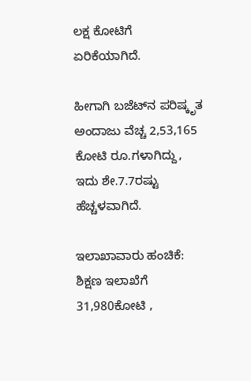ಲಕ್ಷ ಕೋಟಿಗೆ ಏರಿಕೆಯಾಗಿದೆ.

ಹೀಗಾಗಿ ಬಜೆಟ್‍ನ ಪರಿಷ್ಕೃತ ಅಂದಾಜು ವೆಚ್ಚ 2,53,165 ಕೋಟಿ ರೂ.ಗಳಾಗಿದ್ದು, ಇದು ಶೇ.7.7ರಷ್ಟು ಹೆಚ್ಚಳವಾಗಿದೆ.

ಇಲಾಖಾವಾರು ಹಂಚಿಕೆ: ಶಿಕ್ಷಣ ಇಲಾಖೆಗೆ 31,980ಕೋಟಿ ,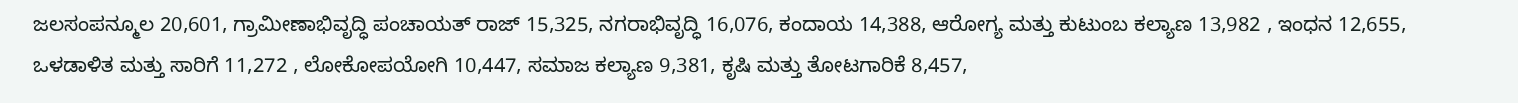ಜಲಸಂಪನ್ಮೂಲ 20,601, ಗ್ರಾಮೀಣಾಭಿವೃದ್ಧಿ ಪಂಚಾಯತ್ ರಾಜ್ 15,325, ನಗರಾಭಿವೃದ್ಧಿ 16,076, ಕಂದಾಯ 14,388, ಆರೋಗ್ಯ ಮತ್ತು ಕುಟುಂಬ ಕಲ್ಯಾಣ 13,982 , ಇಂಧನ 12,655, ಒಳಡಾಳಿತ ಮತ್ತು ಸಾರಿಗೆ 11,272 , ಲೋಕೋಪಯೋಗಿ 10,447, ಸಮಾಜ ಕಲ್ಯಾಣ 9,381, ಕೃಷಿ ಮತ್ತು ತೋಟಗಾರಿಕೆ 8,457,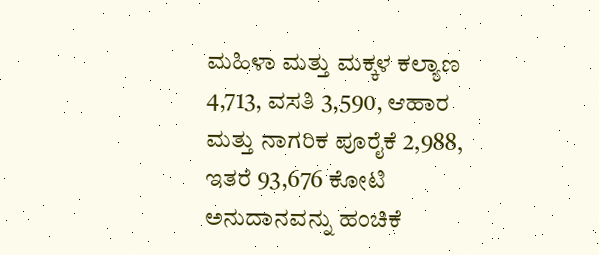ಮಹಿಳಾ ಮತ್ತು ಮಕ್ಕಳ ಕಲ್ಯಾಣ 4,713, ವಸತಿ 3,590, ಆಹಾರ ಮತ್ತು ನಾಗರಿಕ ಪೂರೈಕೆ 2,988, ಇತರೆ 93,676 ಕೋಟಿ ಅನುದಾನವನ್ನು ಹಂಚಿಕೆ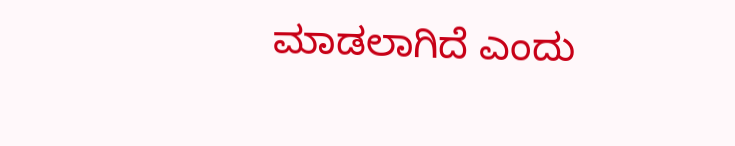ಮಾಡಲಾಗಿದೆ ಎಂದು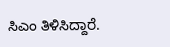ಸಿಎಂ ತಿಳಿಸಿದ್ದಾರೆ.